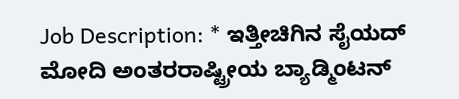Job Description: * ಇತ್ತೀಚಿಗಿನ ಸೈಯದ್ ಮೋದಿ ಅಂತರರಾಷ್ಟ್ರೀಯ ಬ್ಯಾಡ್ಮಿಂಟನ್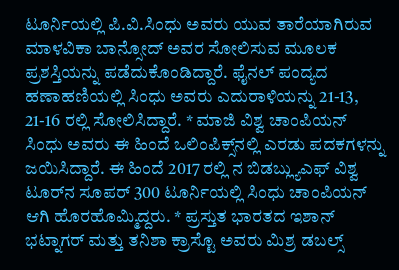ಟೂರ್ನಿಯಲ್ಲಿ ಪಿ.ವಿ.ಸಿಂಧು ಅವರು ಯುವ ತಾರೆಯಾಗಿರುವ ಮಾಳವಿಕಾ ಬಾನ್ಸೋದ್ ಅವರ ಸೋಲಿಸುವ ಮೂಲಕ ಪ್ರಶಸ್ತಿಯನ್ನು ಪಡೆದುಕೊಂಡಿದ್ದಾರೆ. ಫೈನಲ್‌ ಪಂದ್ಯದ ಹಣಾಹಣಿಯಲ್ಲಿ ಸಿಂಧು ಅವರು ಎದುರಾಳಿಯನ್ನು 21-13, 21-16 ರಲ್ಲಿ ಸೋಲಿಸಿದ್ದಾರೆ. * ಮಾಜಿ ವಿಶ್ವ ಚಾಂಪಿಯನ್‌ ಸಿಂಧು ಅವರು ಈ ಹಿಂದೆ ಒಲಿಂಪಿಕ್ಸ್‌ನಲ್ಲಿ ಎರಡು ಪದಕಗಳನ್ನು ಜಯಿಸಿದ್ದಾರೆ. ಈ ಹಿಂದೆ 2017 ರಲ್ಲಿ ನ ಬಿಡಬ್ಲ್ಯುಎಫ್‌ ವಿಶ್ವ ಟೂರ್‌ನ ಸೂಪರ್ 300 ಟೂರ್ನಿಯಲ್ಲಿ ಸಿಂಧು ಚಾಂಪಿಯನ್ ಆಗಿ ಹೊರಹೊಮ್ಮಿದ್ದರು. * ಪ್ರಸ್ತುತ ಭಾರತದ ಇಶಾನ್ ಭಟ್ನಾಗರ್ ಮತ್ತು ತನಿಶಾ ಕ್ರಾಸ್ಟೊ ಅವರು ಮಿಶ್ರ ಡಬಲ್ಸ್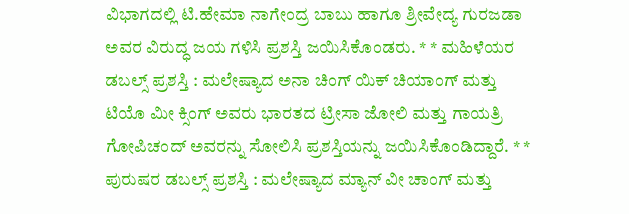ವಿಭಾಗದಲ್ಲಿ ಟಿ.ಹೇಮಾ ನಾಗೇಂದ್ರ ಬಾಬು ಹಾಗೂ ಶ್ರೀವೇದ್ಯ ಗುರಜಡಾ ಅವರ ವಿರುದ್ಧ ಜಯ ಗಳಿಸಿ ಪ್ರಶಸ್ತಿ ಜಯಿಸಿಕೊಂಡರು. * * ಮಹಿಳೆಯರ ಡಬಲ್ಸ್ ಪ್ರಶಸ್ತಿ : ಮಲೇಷ್ಯಾದ ಅನಾ ಚಿಂಗ್ ಯಿಕ್ ಚಿಯಾಂಗ್ ಮತ್ತು ಟಿಯೊ ಮೀ ಕ್ಸಿಂಗ್‌ ಅವರು ಭಾರತದ ಟ್ರೀಸಾ ಜೋಲಿ ಮತ್ತು ಗಾಯತ್ರಿ ಗೋಪಿಚಂದ್‌ ಅವರನ್ನು ಸೋಲಿಸಿ ಪ್ರಶಸ್ತಿಯನ್ನು ಜಯಿಸಿಕೊಂಡಿದ್ದಾರೆ. * * ಪುರುಷರ ಡಬಲ್ಸ್‌ ಪ್ರಶಸ್ತಿ : ಮಲೇಷ್ಯಾದ ಮ್ಯಾನ್ ವೀ ಚಾಂಗ್ ಮತ್ತು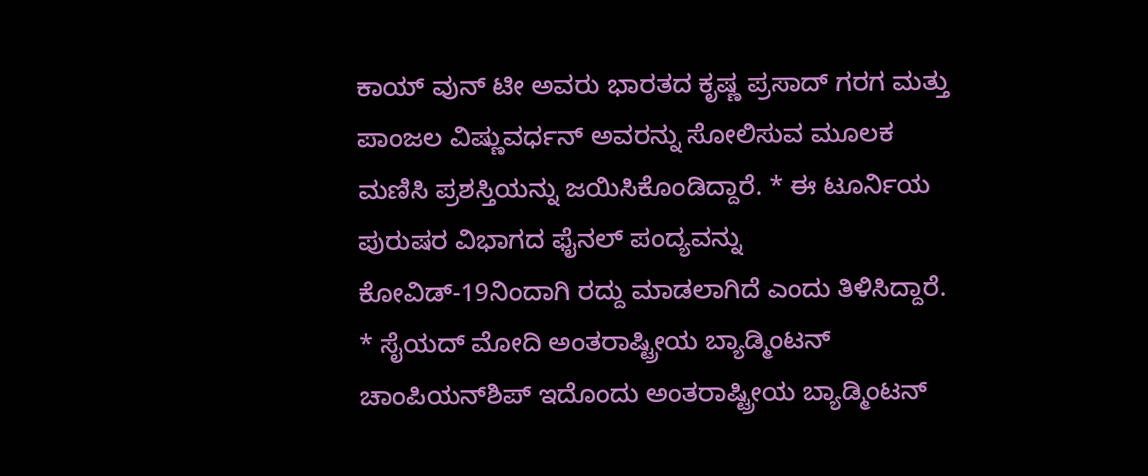ಕಾಯ್‌ ವುನ್ ಟೀ ಅವರು ಭಾರತದ ಕೃಷ್ಣ ಪ್ರಸಾದ್ ಗರಗ ಮತ್ತು ಪಾಂಜಲ ವಿಷ್ಣುವರ್ಧನ್ ಅವರನ್ನು ಸೋಲಿಸುವ ಮೂಲಕ ಮಣಿಸಿ ಪ್ರಶಸ್ತಿಯನ್ನು ಜಯಿಸಿಕೊಂಡಿದ್ದಾರೆ. * ಈ ಟೂರ್ನಿಯ ಪುರುಷರ ವಿಭಾಗದ ಫೈನಲ್ ಪಂದ್ಯವನ್ನು ಕೋವಿಡ್‌-19ನಿಂದಾಗಿ ರದ್ದು ಮಾಡಲಾಗಿದೆ ಎಂದು ತಿಳಿಸಿದ್ದಾರೆ. * ಸೈಯದ್ ಮೋದಿ ಅಂತರಾಷ್ಟ್ರೀಯ ಬ್ಯಾಡ್ಮಿಂಟನ್ ಚಾಂಪಿಯನ್‌ಶಿಪ್ ಇದೊಂದು ಅಂತರಾಷ್ಟ್ರೀಯ ಬ್ಯಾಡ್ಮಿಂಟನ್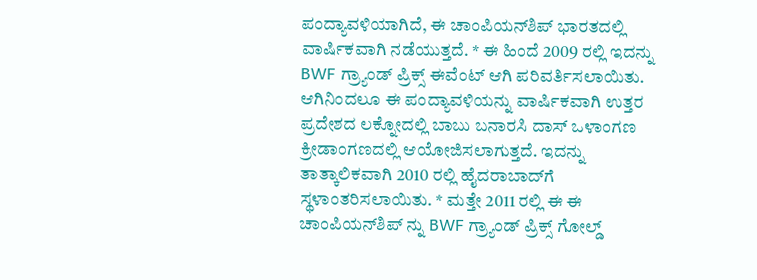ಪಂದ್ಯಾವಳಿಯಾಗಿದೆ, ಈ ಚಾಂಪಿಯನ್‌ಶಿಪ್ ಭಾರತದಲ್ಲಿ ವಾರ್ಷಿಕವಾಗಿ ನಡೆಯುತ್ತದೆ. * ಈ ಹಿಂದೆ 2009 ರಲ್ಲಿ ಇದನ್ನು BWF ಗ್ರ್ಯಾಂಡ್ ಪ್ರಿಕ್ಸ್ ಈವೆಂಟ್ ಆಗಿ ಪರಿವರ್ತಿಸಲಾಯಿತು. ಆಗಿನಿಂದಲೂ ಈ ಪಂದ್ಯಾವಳಿಯನ್ನು ವಾರ್ಷಿಕವಾಗಿ ಉತ್ತರ ಪ್ರದೇಶದ ಲಕ್ನೋದಲ್ಲಿ ಬಾಬು ಬನಾರಸಿ ದಾಸ್ ಒಳಾಂಗಣ ಕ್ರೀಡಾಂಗಣದಲ್ಲಿ ಆಯೋಜಿಸಲಾಗುತ್ತದೆ. ಇದನ್ನು ತಾತ್ಕಾಲಿಕವಾಗಿ 2010 ರಲ್ಲಿ ಹೈದರಾಬಾದ್‌ಗೆ ಸ್ಥಳಾಂತರಿಸಲಾಯಿತು. * ಮತ್ತೇ 2011 ರಲ್ಲಿ ಈ ಈ ಚಾಂಪಿಯನ್‌ಶಿಪ್ ನ್ನು BWF ಗ್ರ್ಯಾಂಡ್ ಪ್ರಿಕ್ಸ್ ಗೋಲ್ಡ್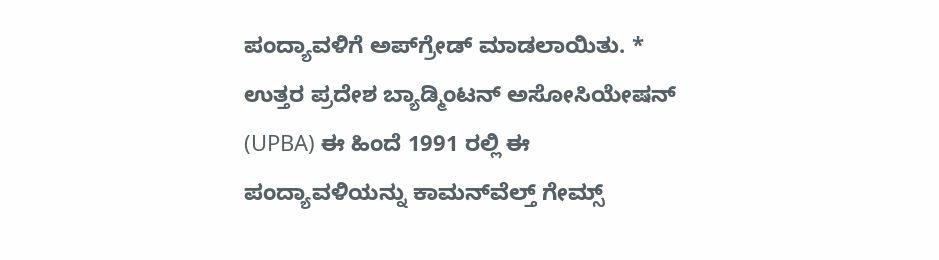ಪಂದ್ಯಾವಳಿಗೆ ಅಪ್‌ಗ್ರೇಡ್ ಮಾಡಲಾಯಿತು. * ಉತ್ತರ ಪ್ರದೇಶ ಬ್ಯಾಡ್ಮಿಂಟನ್ ಅಸೋಸಿಯೇಷನ್ (UPBA) ಈ ಹಿಂದೆ 1991 ರಲ್ಲಿ ಈ ಪಂದ್ಯಾವಳಿಯನ್ನು ಕಾಮನ್‌ವೆಲ್ತ್ ಗೇಮ್ಸ್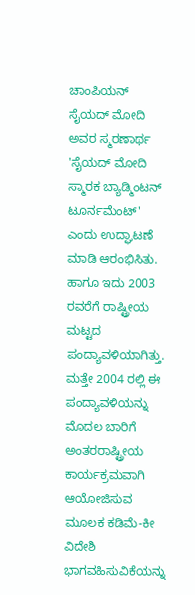ಚಾಂಪಿಯನ್ ಸೈಯದ್ ಮೋದಿ ಅವರ ಸ್ಮರಣಾರ್ಥ 'ಸೈಯದ್ ಮೋದಿ ಸ್ಮಾರಕ ಬ್ಯಾಡ್ಮಿಂಟನ್ ಟೂರ್ನಮೆಂಟ್' ಎಂದು ಉದ್ಘಾಟಣೆ ಮಾಡಿ ಆರಂಭಿಸಿತು. ಹಾಗೂ ಇದು 2003 ರವರೆಗೆ ರಾಷ್ಟ್ರೀಯ ಮಟ್ಟದ ಪಂದ್ಯಾವಳಿಯಾಗಿತ್ತು. ಮತ್ತೇ 2004 ರಲ್ಲಿ ಈ ಪಂದ್ಯಾವಳಿಯನ್ನು ಮೊದಲ ಬಾರಿಗೆ ಅಂತರರಾಷ್ಟ್ರೀಯ ಕಾರ್ಯಕ್ರಮವಾಗಿ ಆಯೋಜಿಸುವ ಮೂಲಕ ಕಡಿಮೆ-ಕೀ ವಿದೇಶಿ ಭಾಗವಹಿಸುವಿಕೆಯನ್ನು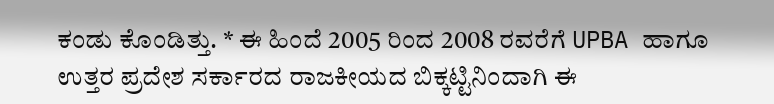ಕಂಡು ಕೊಂಡಿತ್ತು. * ಈ ಹಿಂದೆ 2005 ರಿಂದ 2008 ರವರೆಗೆ UPBA ಹಾಗೂ ಉತ್ತರ ಪ್ರದೇಶ ಸರ್ಕಾರದ ರಾಜಕೀಯದ ಬಿಕ್ಕಟ್ಟಿನಿಂದಾಗಿ ಈ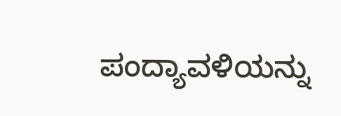ಪಂದ್ಯಾವಳಿಯನ್ನು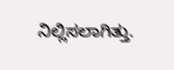ನಿಲ್ಲಿಸಲಾಗಿತ್ತು.